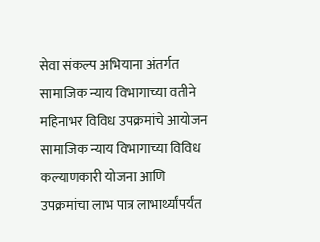सेवा संकल्प अभियाना अंतर्गत सामाजिक न्याय विभागाच्या वतीने महिनाभर विविध उपक्रमांचे आयोजन
सामाजिक न्याय विभागाच्या विविध कल्याणकारी योजना आणि उपक्रमांचा लाभ पात्र लाभार्थ्यांपर्यंत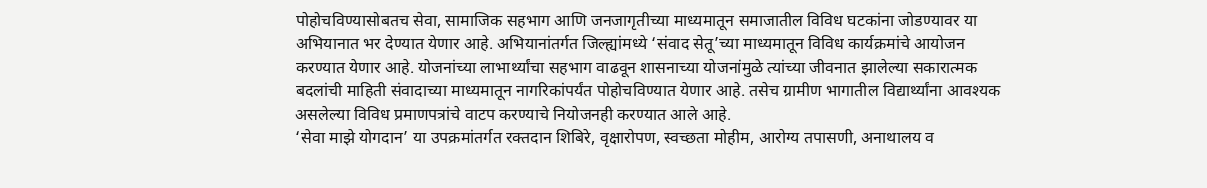पोहोचविण्यासोबतच सेवा, सामाजिक सहभाग आणि जनजागृतीच्या माध्यमातून समाजातील विविध घटकांना जोडण्यावर या अभियानात भर देण्यात येणार आहे. अभियानांतर्गत जिल्ह्यांमध्ये ‘संवाद सेतू’च्या माध्यमातून विविध कार्यक्रमांचे आयोजन करण्यात येणार आहे. योजनांच्या लाभार्थ्यांचा सहभाग वाढवून शासनाच्या योजनांमुळे त्यांच्या जीवनात झालेल्या सकारात्मक बदलांची माहिती संवादाच्या माध्यमातून नागरिकांपर्यंत पोहोचविण्यात येणार आहे. तसेच ग्रामीण भागातील विद्यार्थ्यांना आवश्यक असलेल्या विविध प्रमाणपत्रांचे वाटप करण्याचे नियोजनही करण्यात आले आहे.
‘सेवा माझे योगदान’ या उपक्रमांतर्गत रक्तदान शिबिरे, वृक्षारोपण, स्वच्छता मोहीम, आरोग्य तपासणी, अनाथालय व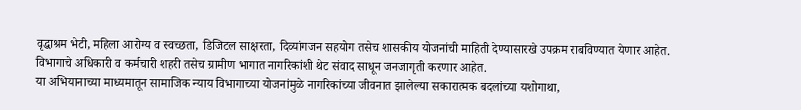वृद्धाश्रम भेटी, महिला आरोग्य व स्वच्छता, डिजिटल साक्षरता, दिव्यांगजन सहयोग तसेच शासकीय योजनांची माहिती देण्यासारखे उपक्रम राबविण्यात येणार आहेत. विभागाचे अधिकारी व कर्मचारी शहरी तसेच ग्रामीण भागात नागरिकांशी थेट संवाद साधून जनजागृती करणार आहेत.
या अभियानाच्या माध्यमातून सामाजिक न्याय विभागाच्या योजनांमुळे नागरिकांच्या जीवनात झालेल्या सकारात्मक बदलांच्या यशोगाथा,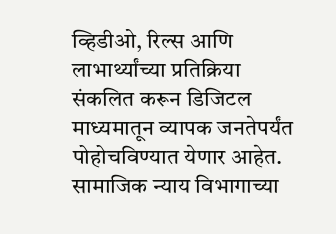व्हिडीओ, रिल्स आणि लाभार्थ्यांच्या प्रतिक्रिया संकलित करून डिजिटल माध्यमातून व्यापक जनतेपर्यंत पोहोचविण्यात येणार आहेत. सामाजिक न्याय विभागाच्या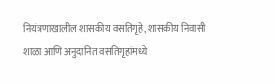नियंत्रणाखालील शासकीय वसतिगृहे, शासकीय निवासी शाळा आणि अनुदानित वसतिगृहांमध्ये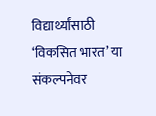विद्यार्थ्यांसाठी ‘विकसित भारत’ या संकल्पनेवर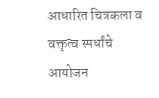आधारित चित्रकला व वक्तृत्व स्पर्धांचे आयोजन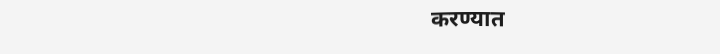करण्यात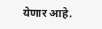येणार आहे.